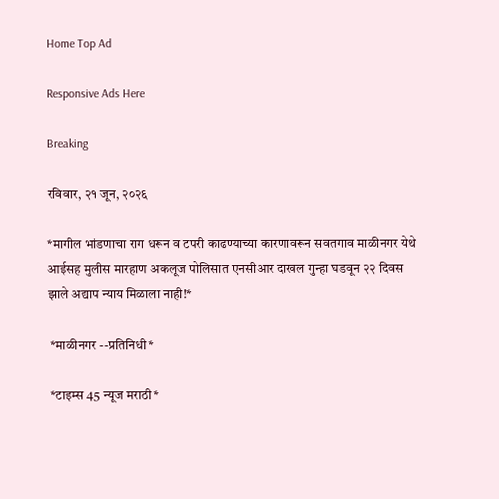Home Top Ad

Responsive Ads Here

Breaking

रविवार, २१ जून, २०२६

*मागील भांडणाचा राग धरून व टपरी काढण्याच्या कारणावरून सवतगाव माळीनगर येथे आईसह मुलीस मारहाण अकलूज पोलिसात एनसीआर दाखल गुन्हा घडवून २२ दिवस झाले अद्याप न्याय मिळाला नाही!*

 *माळीनगर --प्रतिनिधी*

 *टाइम्स 45 न्यूज मराठी*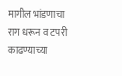मागील भांडणाचा राग धरून व टपरी काढण्याच्या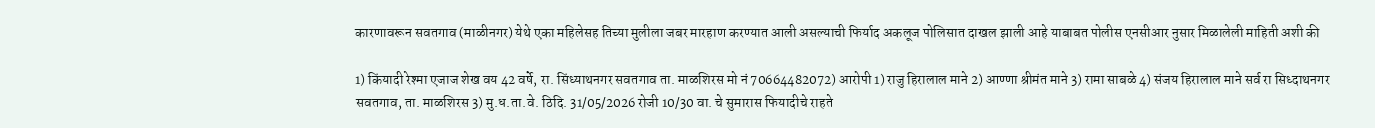कारणावरून सवतगाव (माळीनगर) येथे एका महिलेसह तिच्या मुलीला जबर मारहाण करण्यात आली असल्याची फिर्याद अकलूज पोलिसात दाखल झाली आहे याबाबत पोलीस एनसीआर नुसार मिळालेली माहिती अशी की

1) किंयादी रेश्मा एजाज शेख वय 42 वर्षे, रा. सिंध्याथनगर सवतगाव ता. माळशिरस मो नं 70664482072) आरोपी 1) राजु हिरालाल माने 2) आण्णा श्रीमंत माने 3) रामा साबळे 4) संजय हिरालाल माने सर्व रा सिध्दाथनगर सवतगाव, ता. माळशिरस 3) मु.ध.ता.वे. ठिदि. 31/05/2026 रोजी 10/30 वा. चे सुमारास फियादीचे राहते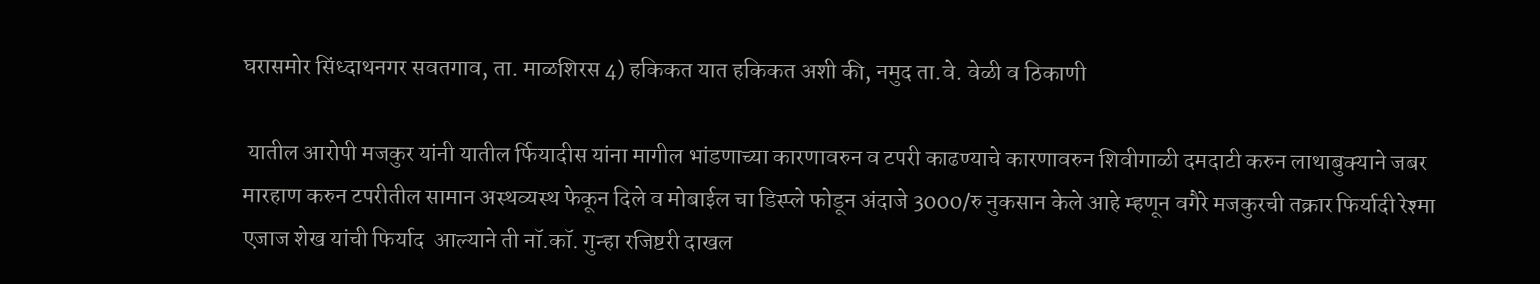घरासमोर सिंध्दाथनगर सवतगाव, ता. माळशिरस 4) हकिकत यात हकिकत अशी की, नमुद ता.वे. वेळी व ठिकाणी

 यातील आरोपी मजकुर यांनी यातील र्फियादीस यांना मागील भांडणाच्या कारणावरुन व टपरी काढण्याचे कारणावरुन शिवीगाळी दमदाटी करुन लाथाबुक्याने जबर  मारहाण करुन टपरीतील सामान अस्थव्यस्थ फेकून दिले व मोबाईल चा डिस्प्ले फोडून अंदाजे 3000/रु नुकसान केले आहे म्हणून वगैरे मजकुरची तक्रार फिर्यादी रेश्मा एजाज शेख यांची फिर्याद  आल्याने ती नॉ.कॉ. गुन्हा रजिष्टरी दाखल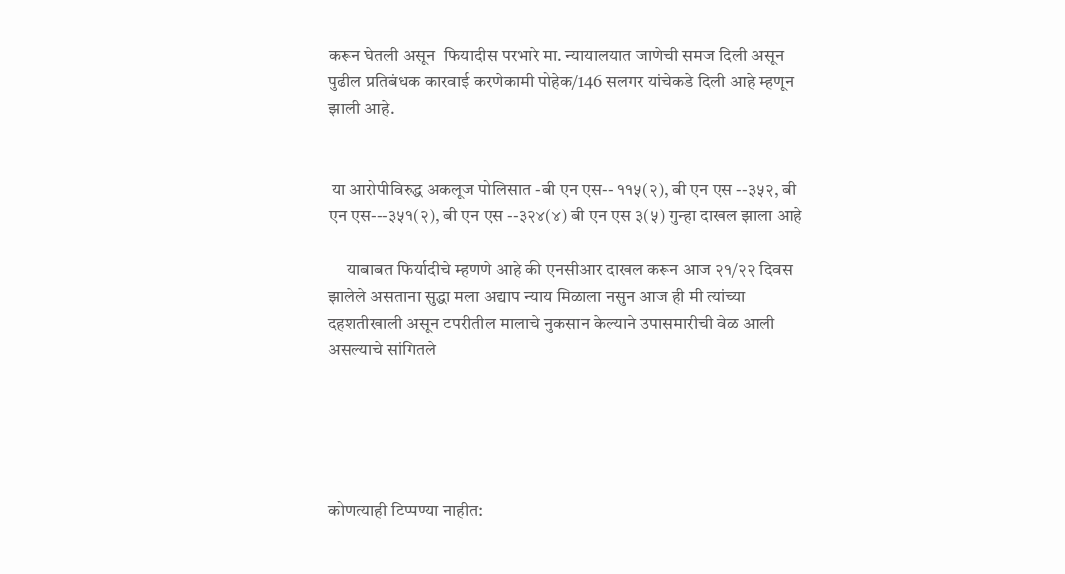करून घेतली असून  फियादीस परभारे मा. न्यायालयात जाणेची समज दिली असून पुढील प्रतिबंधक कारवाई करणेकामी पोहेक/146 सलगर यांचेकडे दिली आहे म्हणून झाली आहे.


 या आरोपीविरुद्ध अकलूज पोलिसात -बी एन एस-- ११५(२), बी एन एस --३५२, बी एन एस---३५१(२), बी एन एस --३२४(४) बी एन एस ३(५) गुन्हा दाखल झाला आहे

     याबाबत फिर्यादीचे म्हणणे आहे की एनसीआर दाखल करून आज २१/२२ दिवस झालेले असताना सुद्धा मला अद्याप न्याय मिळाला नसुन आज ही मी त्यांच्या दहशतीखाली असून टपरीतील मालाचे नुकसान केल्याने उपासमारीची वेळ आली असल्याचे सांगितले





कोणत्याही टिप्पण्‍या नाहीत: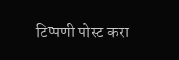टिप्पणी पोस्ट करा